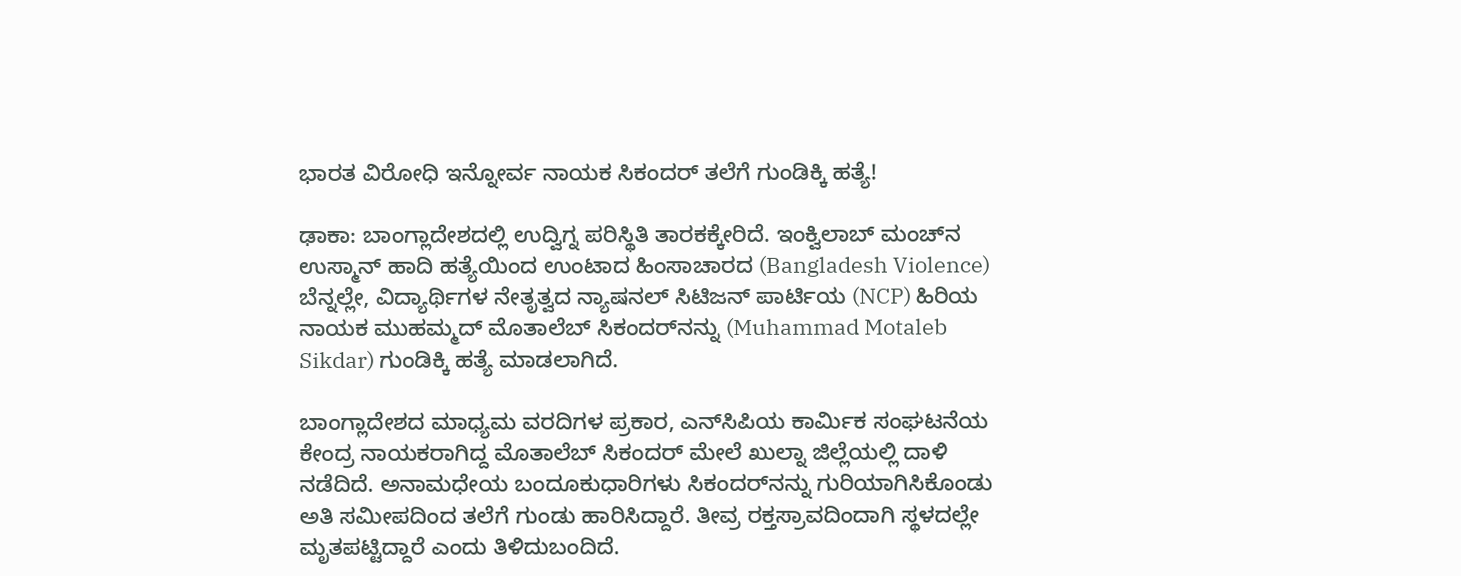ಭಾರತ ವಿರೋಧಿ‌ ಇನ್ನೋರ್ವ ನಾಯಕ ಸಿಕಂದರ್ ತಲೆಗೆ ಗುಂಡಿಕ್ಕಿ ಹತ್ಯೆ!

ಢಾಕಾ: ಬಾಂಗ್ಲಾದೇಶದಲ್ಲಿ ಉದ್ವಿಗ್ನ ಪರಿಸ್ಥಿತಿ ತಾರಕಕ್ಕೇರಿದೆ. ಇಂಕ್ವಿಲಾಬ್ ಮಂಚ್‌ನ ಉಸ್ಮಾನ್ ಹಾದಿ ಹತ್ಯೆಯಿಂದ ಉಂಟಾದ ಹಿಂಸಾಚಾರದ (Bangladesh Violence) ಬೆನ್ನಲ್ಲೇ, ವಿದ್ಯಾರ್ಥಿಗಳ ನೇತೃತ್ವದ ನ್ಯಾಷನಲ್ ಸಿಟಿಜನ್ ಪಾರ್ಟಿಯ (NCP) ಹಿರಿಯ ನಾಯಕ ಮುಹಮ್ಮದ್ ಮೊತಾಲೆಬ್ ಸಿಕಂದರ್‌ನನ್ನು (Muhammad Motaleb Sikdar) ಗುಂಡಿಕ್ಕಿ ಹತ್ಯೆ ಮಾಡಲಾಗಿದೆ.

ಬಾಂಗ್ಲಾದೇಶದ ಮಾಧ್ಯಮ ವರದಿಗಳ ಪ್ರಕಾರ, ಎನ್‌ಸಿಪಿಯ ಕಾರ್ಮಿಕ ಸಂಘಟನೆಯ ಕೇಂದ್ರ ನಾಯಕರಾಗಿದ್ದ ಮೊತಾಲೆಬ್ ಸಿಕಂದರ್ ಮೇಲೆ ಖುಲ್ನಾ ಜಿಲ್ಲೆಯಲ್ಲಿ ದಾಳಿ ನಡೆದಿದೆ. ಅನಾಮಧೇಯ ಬಂದೂಕುಧಾರಿಗಳು ಸಿಕಂದರ್‌ನನ್ನು ಗುರಿಯಾಗಿಸಿಕೊಂಡು ಅತಿ ಸಮೀಪದಿಂದ ತಲೆಗೆ ಗುಂಡು ಹಾರಿಸಿದ್ದಾರೆ. ತೀವ್ರ ರಕ್ತಸ್ರಾವದಿಂದಾಗಿ ಸ್ಥಳದಲ್ಲೇ ಮೃತಪಟ್ಟಿದ್ದಾರೆ ಎಂದು ತಿಳಿದುಬಂದಿದೆ.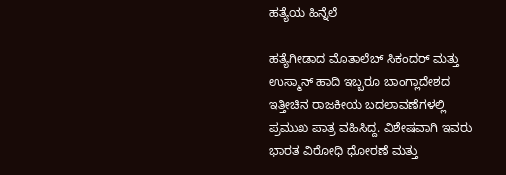ಹತ್ಯೆಯ ಹಿನ್ನೆಲೆ

ಹತ್ಯೆಗೀಡಾದ ಮೊತಾಲೆಬ್ ಸಿಕಂದರ್ ಮತ್ತು ಉಸ್ಮಾನ್ ಹಾದಿ ಇಬ್ಬರೂ ಬಾಂಗ್ಲಾದೇಶದ ಇತ್ತೀಚಿನ ರಾಜಕೀಯ ಬದಲಾವಣೆಗಳಲ್ಲಿ ಪ್ರಮುಖ ಪಾತ್ರ ವಹಿಸಿದ್ದ. ವಿಶೇಷವಾಗಿ ಇವರು ಭಾರತ ವಿರೋಧಿ ಧೋರಣೆ ಮತ್ತು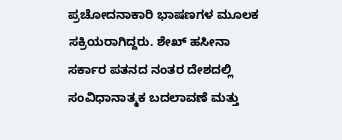ಪ್ರಚೋದನಾಕಾರಿ ಭಾಷಣಗಳ ಮೂಲಕ ಸಕ್ರಿಯರಾಗಿದ್ದರು. ಶೇಖ್ ಹಸೀನಾ ಸರ್ಕಾರ ಪತನದ ನಂತರ ದೇಶದಲ್ಲಿ ಸಂವಿಧಾನಾತ್ಮಕ ಬದಲಾವಣೆ ಮತ್ತು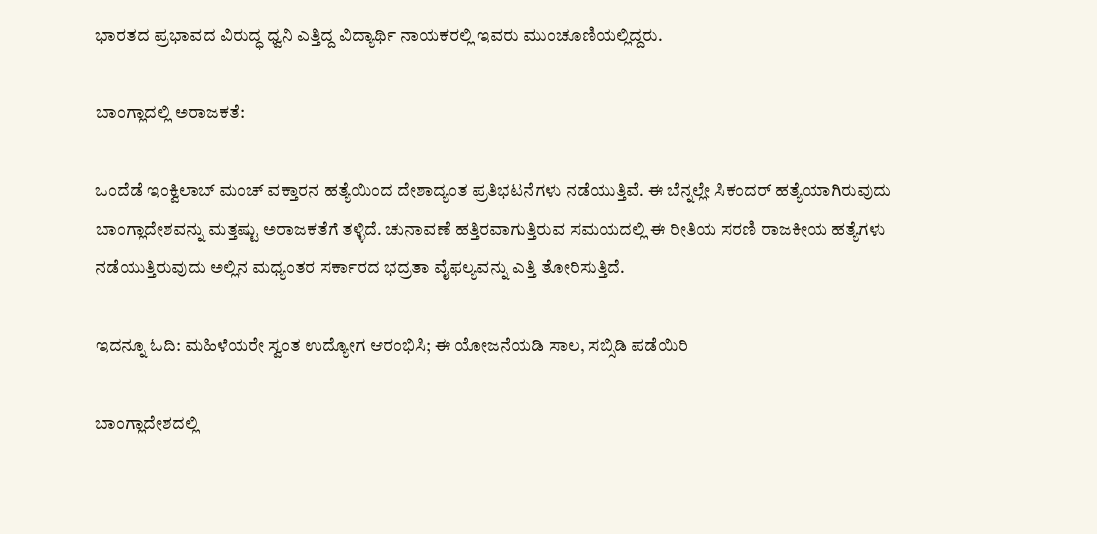ಭಾರತದ ಪ್ರಭಾವದ ವಿರುದ್ಧ ಧ್ವನಿ ಎತ್ತಿದ್ದ ವಿದ್ಯಾರ್ಥಿ ನಾಯಕರಲ್ಲಿ ಇವರು ಮುಂಚೂಣಿಯಲ್ಲಿದ್ದರು.

ಬಾಂಗ್ಲಾದಲ್ಲಿ ಅರಾಜಕತೆ:

ಒಂದೆಡೆ ಇಂಕ್ವಿಲಾಬ್ ಮಂಚ್ ವಕ್ತಾರನ ಹತ್ಯೆಯಿಂದ ದೇಶಾದ್ಯಂತ ಪ್ರತಿಭಟನೆಗಳು ನಡೆಯುತ್ತಿವೆ. ಈ ಬೆನ್ನಲ್ಲೇ ಸಿಕಂದರ್ ಹತ್ಯೆಯಾಗಿರುವುದು ಬಾಂಗ್ಲಾದೇಶವನ್ನು ಮತ್ತಷ್ಟು ಅರಾಜಕತೆಗೆ ತಳ್ಳಿದೆ. ಚುನಾವಣೆ ಹತ್ತಿರವಾಗುತ್ತಿರುವ ಸಮಯದಲ್ಲಿ ಈ ರೀತಿಯ ಸರಣಿ ರಾಜಕೀಯ ಹತ್ಯೆಗಳು ನಡೆಯುತ್ತಿರುವುದು ಅಲ್ಲಿನ ಮಧ್ಯಂತರ ಸರ್ಕಾರದ ಭದ್ರತಾ ವೈಫಲ್ಯವನ್ನು ಎತ್ತಿ ತೋರಿಸುತ್ತಿದೆ.

ಇದನ್ನೂ ಓದಿ: ಮಹಿಳೆಯರೇ ಸ್ವಂತ ಉದ್ಯೋಗ ಆರಂಭಿಸಿ; ಈ ಯೋಜನೆಯಡಿ ಸಾಲ, ಸಬ್ಸಿಡಿ ಪಡೆಯಿರಿ

ಬಾಂಗ್ಲಾದೇಶದಲ್ಲಿ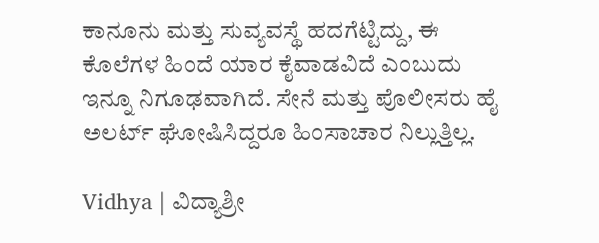ಕಾನೂನು ಮತ್ತು ಸುವ್ಯವಸ್ಥೆ ಹದಗೆಟ್ಟಿದ್ದು, ಈ ಕೊಲೆಗಳ ಹಿಂದೆ ಯಾರ ಕೈವಾಡವಿದೆ ಎಂಬುದು ಇನ್ನೂ ನಿಗೂಢವಾಗಿದೆ. ಸೇನೆ ಮತ್ತು ಪೊಲೀಸರು ಹೈ ಅಲರ್ಟ್ ಘೋಷಿಸಿದ್ದರೂ ಹಿಂಸಾಚಾರ ನಿಲ್ಲುತ್ತಿಲ್ಲ.

Vidhya | ವಿದ್ಯಾಶ್ರೀ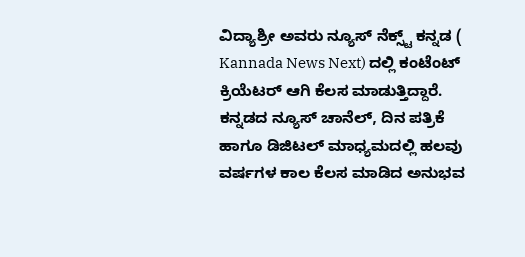ವಿದ್ಯಾಶ್ರೀ ಅವರು ನ್ಯೂಸ್‌ ನೆಕ್ಸ್ಟ್‌ ಕನ್ನಡ ( Kannada News Next) ದಲ್ಲಿ ಕಂಟೆಂಟ್‌ ಕ್ರಿಯೆಟರ್‌ ಆಗಿ ಕೆಲಸ ಮಾಡುತ್ತಿದ್ದಾರೆ. ಕನ್ನಡದ ನ್ಯೂಸ್‌ ಚಾನೆಲ್‌, ದಿನ ಪತ್ರಿಕೆ ಹಾಗೂ ಡಿಜಿಟಲ್‌ ಮಾಧ್ಯಮದಲ್ಲಿ ಹಲವು ವರ್ಷಗಳ ಕಾಲ ಕೆಲಸ ಮಾಡಿದ ಅನುಭವ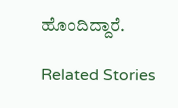ಹೊಂದಿದ್ದಾರೆ.

Related Stories